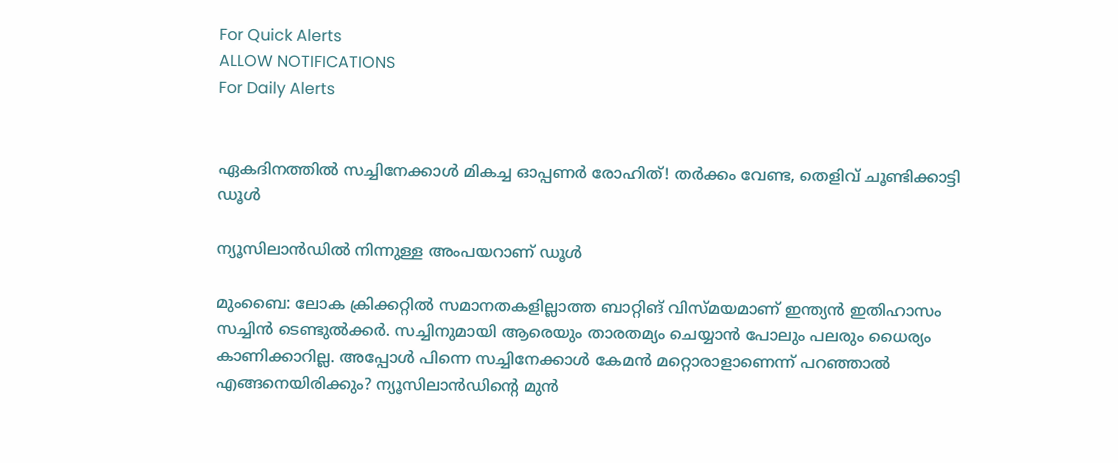For Quick Alerts
ALLOW NOTIFICATIONS
For Daily Alerts


ഏകദിനത്തില്‍ സച്ചിനേക്കാള്‍ മികച്ച ഓപ്പണര്‍ രോഹിത്! തര്‍ക്കം വേണ്ട, തെളിവ് ചൂണ്ടിക്കാട്ടി ഡൂള്‍

ന്യൂസിലാന്‍ഡില്‍ നിന്നുള്ള അംപയറാണ് ഡൂള്‍

മുംബൈ: ലോക ക്രിക്കറ്റില്‍ സമാനതകളില്ലാത്ത ബാറ്റിങ് വിസ്മയമാണ് ഇന്ത്യന്‍ ഇതിഹാസം സച്ചിന്‍ ടെണ്ടുല്‍ക്കര്‍. സച്ചിനുമായി ആരെയും താരതമ്യം ചെയ്യാന്‍ പോലും പലരും ധൈര്യം കാണിക്കാറില്ല. അപ്പോള്‍ പിന്നെ സച്ചിനേക്കാള്‍ കേമന്‍ മറ്റൊരാളാണെന്ന് പറഞ്ഞാല്‍ എങ്ങനെയിരിക്കും? ന്യൂസിലാന്‍ഡിന്റെ മുന്‍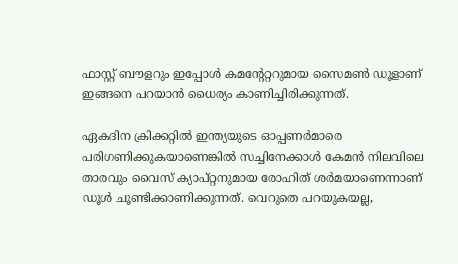ഫാസ്റ്റ് ബൗളറും ഇപ്പോള്‍ കമന്റേറ്ററുമായ സൈമണ്‍ ഡൂളാണ് ഇങ്ങനെ പറയാന്‍ ധൈര്യം കാണിച്ചിരിക്കുന്നത്.

ഏകദിന ക്രിക്കറ്റില്‍ ഇന്ത്യയുടെ ഓപ്പണര്‍മാരെ പരിഗണിക്കുകയാണെങ്കില്‍ സച്ചിനേക്കാള്‍ കേമന്‍ നിലവിലെ താരവും വൈസ് ക്യാപ്റ്റനുമായ രോഹിത് ശര്‍മയാണെന്നാണ് ഡൂള്‍ ചൂണ്ടിക്കാണിക്കുന്നത്. വെറുതെ പറയുകയല്ല,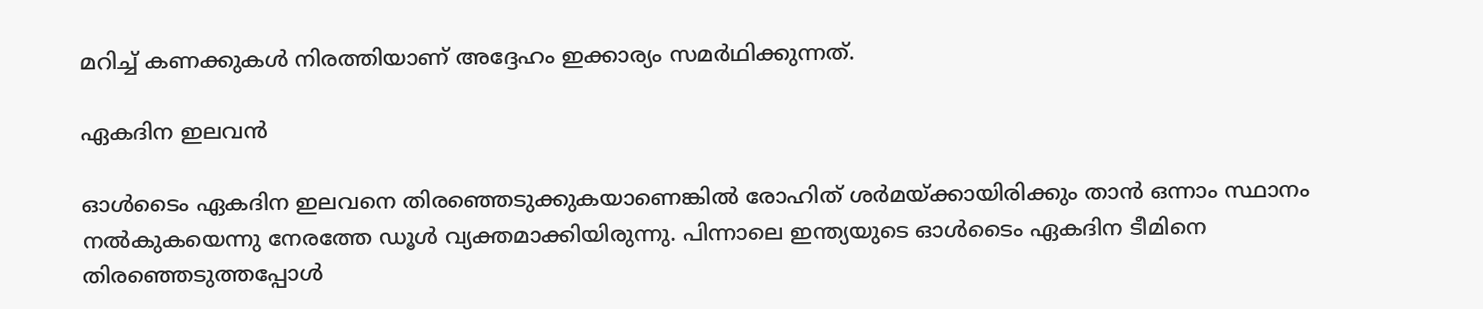മറിച്ച് കണക്കുകള്‍ നിരത്തിയാണ് അദ്ദേഹം ഇക്കാര്യം സമര്‍ഥിക്കുന്നത്.

ഏകദിന ഇലവന്‍

ഓള്‍ടൈം ഏകദിന ഇലവനെ തിരഞ്ഞെടുക്കുകയാണെങ്കില്‍ രോഹിത് ശര്‍മയ്ക്കായിരിക്കും താന്‍ ഒന്നാം സ്ഥാനം നല്‍കുകയെന്നു നേരത്തേ ഡൂള്‍ വ്യക്തമാക്കിയിരുന്നു. പിന്നാലെ ഇന്ത്യയുടെ ഓള്‍ടൈം ഏകദിന ടീമിനെ തിരഞ്ഞെടുത്തപ്പോള്‍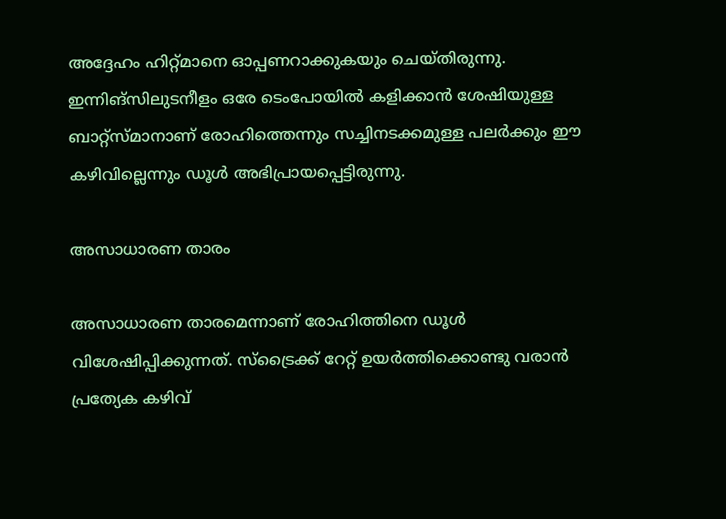അദ്ദേഹം ഹിറ്റ്മാനെ ഓപ്പണറാക്കുകയും ചെയ്തിരുന്നു.
ഇന്നിങ്‌സിലുടനീളം ഒരേ ടെംപോയില്‍ കളിക്കാന്‍ ശേഷിയുള്ള ബാറ്റ്‌സ്മാനാണ് രോഹിത്തെന്നും സച്ചിനടക്കമുള്ള പലര്‍ക്കും ഈ കഴിവില്ലെന്നും ഡൂള്‍ അഭിപ്രായപ്പെട്ടിരുന്നു.

അസാധാരണ താരം

അസാധാരണ താരമെന്നാണ് രോഹിത്തിനെ ഡൂള്‍ വിശേഷിപ്പിക്കുന്നത്. സ്‌ട്രൈക്ക് റേറ്റ് ഉയര്‍ത്തിക്കൊണ്ടു വരാന്‍ പ്രത്യേക കഴിവ്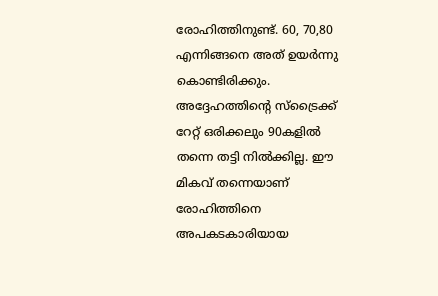രോഹിത്തിനുണ്ട്. 60, 70,80 എന്നിങ്ങനെ അത് ഉയര്‍ന്നു കൊണ്ടിരിക്കും. അദ്ദേഹത്തിന്റെ സ്‌ട്രൈക്ക് റേറ്റ് ഒരിക്കലും 90കളില്‍ തന്നെ തട്ടി നില്‍ക്കില്ല. ഈ മികവ് തന്നെയാണ് രോഹിത്തിനെ അപകടകാരിയായ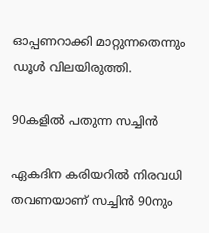ഓപ്പണറാക്കി മാറ്റുന്നതെന്നും ഡൂള്‍ വിലയിരുത്തി.

90കളില്‍ പതുന്ന സച്ചിന്‍

ഏകദിന കരിയറില്‍ നിരവധി തവണയാണ് സച്ചിന്‍ 90നും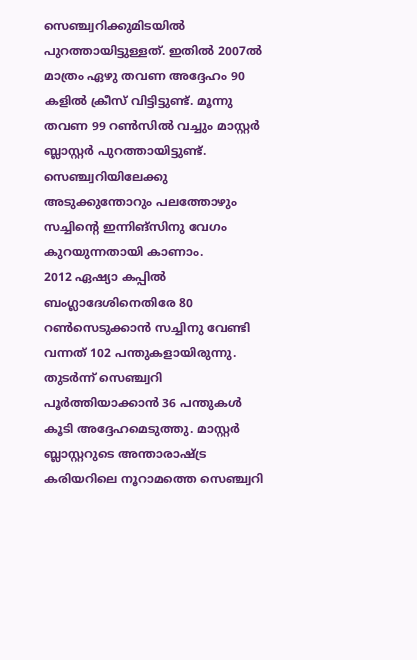സെഞ്ച്വറിക്കുമിടയില്‍ പുറത്തായിട്ടുള്ളത്. ഇതില്‍ 2007ല്‍ മാത്രം ഏഴു തവണ അദ്ദേഹം 90 കളില്‍ ക്രീസ് വിട്ടിട്ടുണ്ട്. മൂന്നു തവണ 99 റണ്‍സില്‍ വച്ചും മാസ്റ്റര്‍ ബ്ലാസ്റ്റര്‍ പുറത്തായിട്ടുണ്ട്. സെഞ്ച്വറിയിലേക്കു അടുക്കുന്തോറും പലത്തോഴും സച്ചിന്റെ ഇന്നിങ്‌സിനു വേഗം കുറയുന്നതായി കാണാം.
2012 ഏഷ്യാ കപ്പില്‍ ബംഗ്ലാദേശിനെതിരേ 80 റണ്‍സെടുക്കാന്‍ സച്ചിനു വേണ്ടി വന്നത് 102 പന്തുകളായിരുന്നു. തുടര്‍ന്ന് സെഞ്ച്വറി പൂര്‍ത്തിയാക്കാന്‍ 36 പന്തുകള്‍ കൂടി അദ്ദേഹമെടുത്തു. മാസ്റ്റര്‍ ബ്ലാസ്റ്ററുടെ അന്താരാഷ്ട്ര കരിയറിലെ നൂറാമത്തെ സെഞ്ച്വറി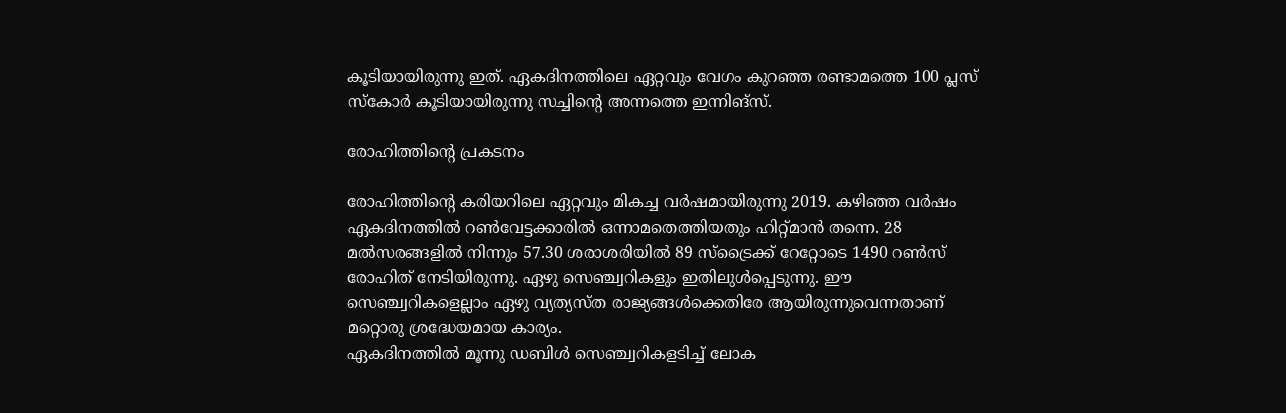കൂടിയായിരുന്നു ഇത്. ഏകദിനത്തിലെ ഏറ്റവും വേഗം കുറഞ്ഞ രണ്ടാമത്തെ 100 പ്ലസ് സ്‌കോര്‍ കൂടിയായിരുന്നു സച്ചിന്റെ അന്നത്തെ ഇന്നിങ്‌സ്.

രോഹിത്തിന്റെ പ്രകടനം

രോഹിത്തിന്റെ കരിയറിലെ ഏറ്റവും മികച്ച വര്‍ഷമായിരുന്നു 2019. കഴിഞ്ഞ വര്‍ഷം ഏകദിനത്തില്‍ റണ്‍വേട്ടക്കാരില്‍ ഒന്നാമതെത്തിയതും ഹിറ്റ്മാന്‍ തന്നെ. 28 മല്‍സരങ്ങളില്‍ നിന്നും 57.30 ശരാശരിയില്‍ 89 സ്‌ട്രൈക്ക് റേറ്റോടെ 1490 റണ്‍സ് രോഹിത് നേടിയിരുന്നു. ഏഴു സെഞ്ച്വറികളും ഇതിലുള്‍പ്പെടുന്നു. ഈ സെഞ്ച്വറികളെല്ലാം ഏഴു വ്യത്യസ്ത രാജ്യങ്ങള്‍ക്കെതിരേ ആയിരുന്നുവെന്നതാണ് മറ്റൊരു ശ്രദ്ധേയമായ കാര്യം.
ഏകദിനത്തില്‍ മൂന്നു ഡബിള്‍ സെഞ്ച്വറികളടിച്ച് ലോക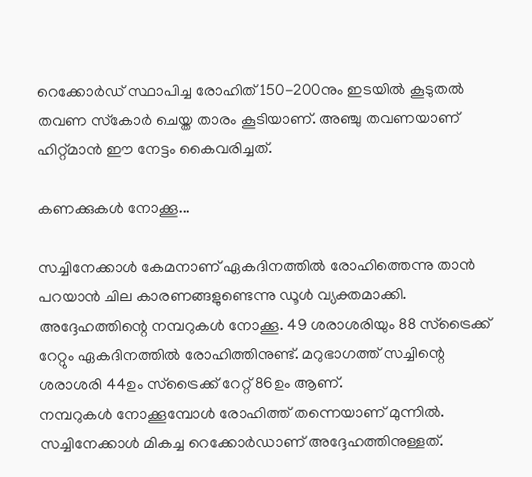റെക്കോര്‍ഡ് സ്ഥാപിച്ച രോഹിത് 150-200നും ഇടയില്‍ കൂടുതല്‍ തവണ സ്‌കോര്‍ ചെയ്ത താരം കൂടിയാണ്. അഞ്ചു തവണയാണ് ഹിറ്റ്മാന്‍ ഈ നേട്ടം കൈവരിച്ചത്.

കണക്കുകള്‍ നോക്കൂ...

സച്ചിനേക്കാള്‍ കേമനാണ് ഏകദിനത്തില്‍ രോഹിത്തെന്നു താന്‍ പറയാന്‍ ചില കാരണങ്ങളുണ്ടെന്നു ഡൂള്‍ വ്യക്തമാക്കി. അദ്ദേഹത്തിന്റെ നമ്പറുകള്‍ നോക്കൂ. 49 ശരാശരിയും 88 സ്‌ട്രൈക്ക് റേറ്റും ഏകദിനത്തില്‍ രോഹിത്തിനുണ്ട്. മറുഭാഗത്ത് സച്ചിന്റെ ശരാശരി 44ഉം സ്‌ട്രൈക്ക് റേറ്റ് 86ഉം ആണ്.
നമ്പറുകള്‍ നോക്കൂമ്പോള്‍ രോഹിത്ത് തന്നെയാണ് മുന്നില്‍. സച്ചിനേക്കാള്‍ മികച്ച റെക്കോര്‍ഡാണ് അദ്ദേഹത്തിനുള്ളത്.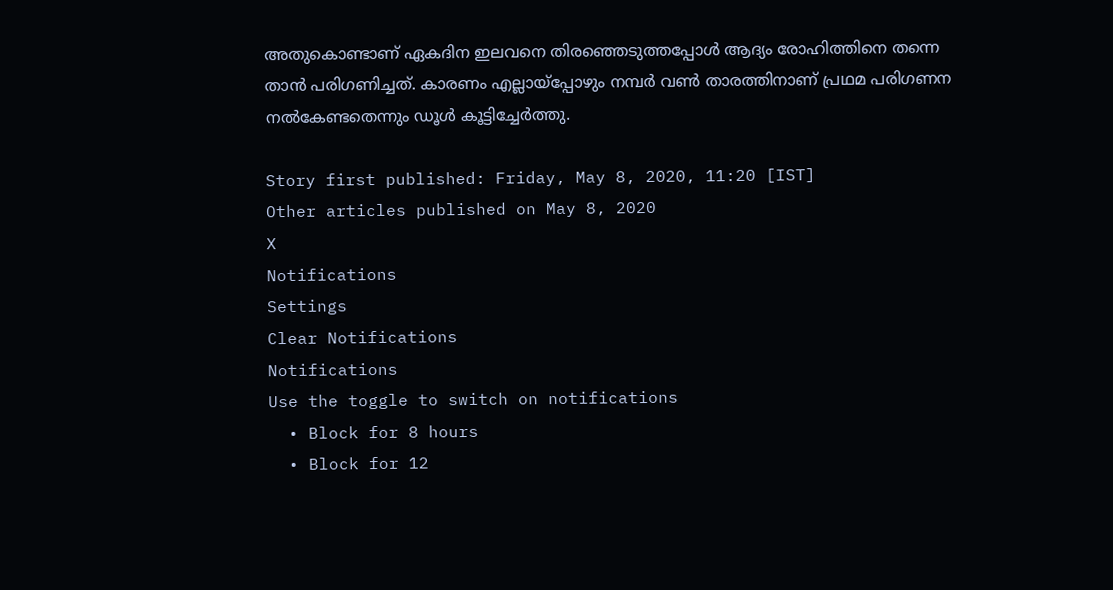അതുകൊണ്ടാണ് ഏകദിന ഇലവനെ തിരഞ്ഞെടുത്തപ്പോള്‍ ആദ്യം രോഹിത്തിനെ തന്നെ താന്‍ പരിഗണിച്ചത്. കാരണം എല്ലായ്‌പ്പോഴും നമ്പര്‍ വണ്‍ താരത്തിനാണ് പ്രഥമ പരിഗണന നല്‍കേണ്ടതെന്നും ഡൂള്‍ കൂട്ടിച്ചേര്‍ത്തു.

Story first published: Friday, May 8, 2020, 11:20 [IST]
Other articles published on May 8, 2020
X
Notifications
Settings
Clear Notifications
Notifications
Use the toggle to switch on notifications
  • Block for 8 hours
  • Block for 12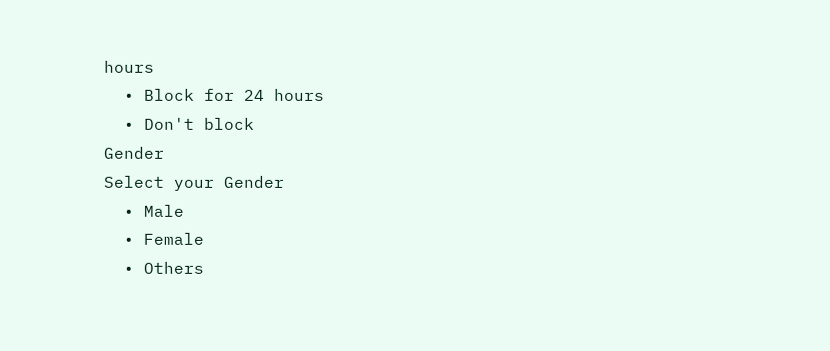hours
  • Block for 24 hours
  • Don't block
Gender
Select your Gender
  • Male
  • Female
  • Others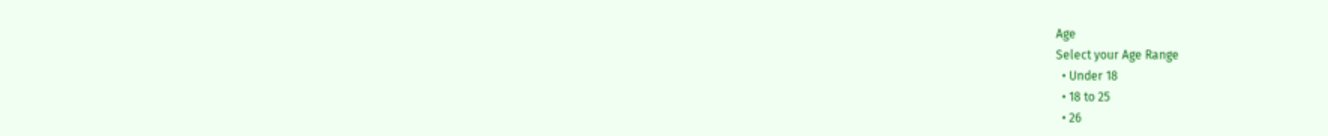Age
Select your Age Range
  • Under 18
  • 18 to 25
  • 26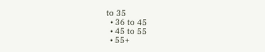to 35
  • 36 to 45
  • 45 to 55
  • 55+